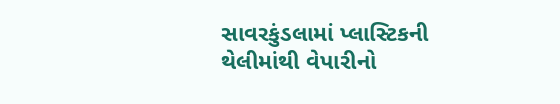સાવરકુંડલામાં પ્લાસ્ટિકની થેલીમાંથી વેપારીનો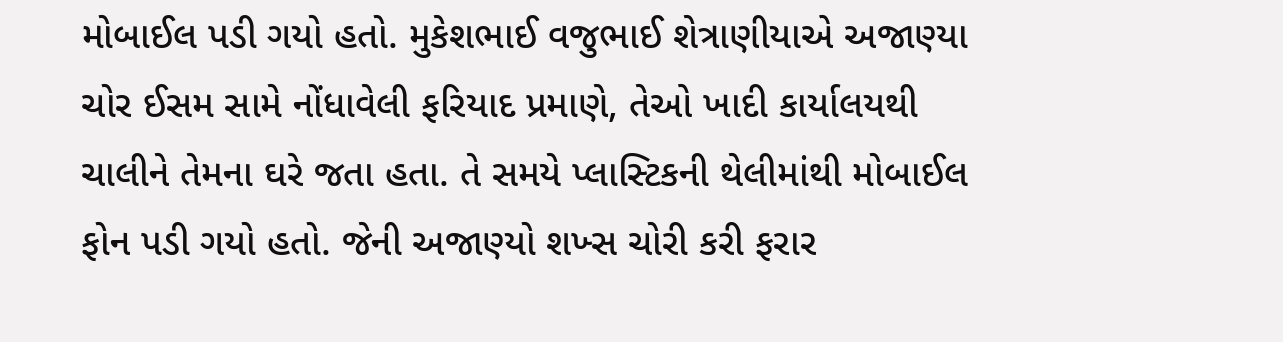મોબાઈલ પડી ગયો હતો. મુકેશભાઈ વજુભાઈ શેત્રાણીયાએ અજાણ્યા ચોર ઈસમ સામે નોંધાવેલી ફરિયાદ પ્રમાણે, તેઓ ખાદી કાર્યાલયથી ચાલીને તેમના ઘરે જતા હતા. તે સમયે પ્લાસ્ટિકની થેલીમાંથી મોબાઈલ ફોન પડી ગયો હતો. જેની અજાણ્યો શખ્સ ચોરી કરી ફરાર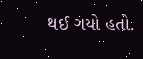થઈ ગયો હતો.